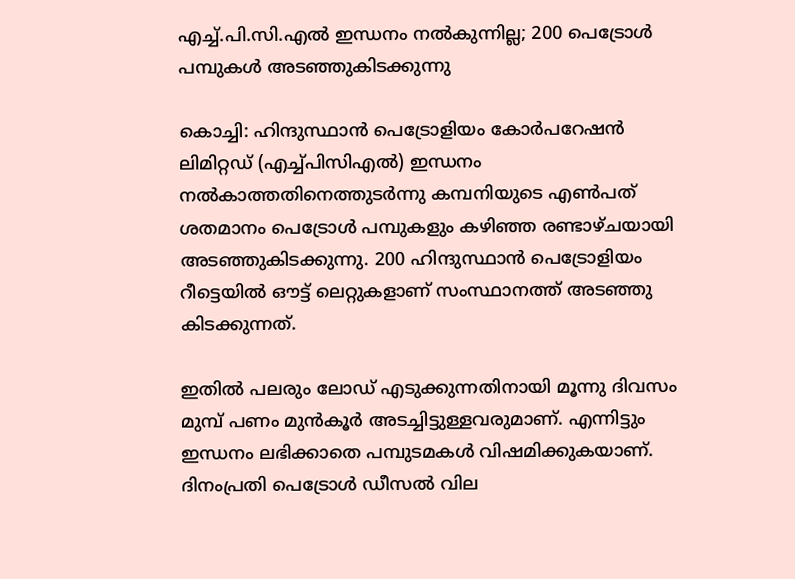എച്ച്.പി.സി.എല്‍ ഇന്ധനം നല്‍കുന്നില്ല; 200 പെട്രോള്‍ പമ്പുകള്‍ അടഞ്ഞുകിടക്കുന്നു

കൊച്ചി: ഹിന്ദുസ്ഥാന്‍ പെട്രോളിയം കോര്‍പറേഷന്‍ ലിമിറ്റഡ് (എച്ച്പിസിഎല്‍) ഇന്ധനം നല്‍കാത്തതിനെത്തുടര്‍ന്നു കമ്പനിയുടെ എണ്‍പത് ശതമാനം പെട്രോള്‍ പമ്പുകളും കഴിഞ്ഞ രണ്ടാഴ്ചയായി അടഞ്ഞുകിടക്കുന്നു. 200 ഹിന്ദുസ്ഥാന്‍ പെട്രോളിയം റീട്ടെയില്‍ ഔട്ട് ലെറ്റുകളാണ് സംസ്ഥാനത്ത് അടഞ്ഞു കിടക്കുന്നത്.

ഇതില്‍ പലരും ലോഡ് എടുക്കുന്നതിനായി മൂന്നു ദിവസം മുമ്പ് പണം മുന്‍കൂര്‍ അടച്ചിട്ടുള്ളവരുമാണ്. എന്നിട്ടും ഇന്ധനം ലഭിക്കാതെ പമ്പുടമകള്‍ വിഷമിക്കുകയാണ്. ദിനംപ്രതി പെട്രോള്‍ ഡീസല്‍ വില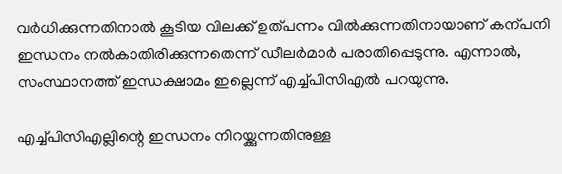വര്‍ധിക്കുന്നതിനാല്‍ കൂടിയ വിലക്ക് ഉത്പന്നം വില്‍ക്കുന്നതിനായാണ് കന്പനി ഇന്ധനം നല്‍കാതിരിക്കുന്നതെന്ന് ഡീലര്‍മാര്‍ പരാതിപ്പെടുന്നു. എന്നാല്‍, സംസ്ഥാനത്ത് ഇന്ധക്ഷാമം ഇല്ലെന്ന് എച്ച്പിസിഎല്‍ പറയുന്നു.

എച്ച്പിസിഎല്ലിന്റെ ഇന്ധനം നിറയ്ക്കുന്നതിനുള്ള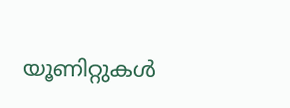യൂണിറ്റുകള്‍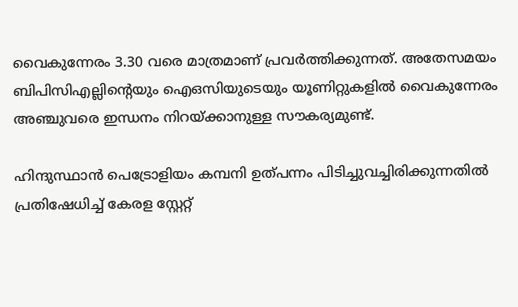വൈകുന്നേരം 3.30 വരെ മാത്രമാണ് പ്രവര്‍ത്തിക്കുന്നത്. അതേസമയം ബിപിസിഎല്ലിന്റെയും ഐഒസിയുടെയും യൂണിറ്റുകളില്‍ വൈകുന്നേരം അഞ്ചുവരെ ഇന്ധനം നിറയ്ക്കാനുള്ള സൗകര്യമുണ്ട്.

ഹിന്ദുസ്ഥാന്‍ പെട്രോളിയം കമ്പനി ഉത്പന്നം പിടിച്ചുവച്ചിരിക്കുന്നതില്‍ പ്രതിഷേധിച്ച് കേരള സ്റ്റേറ്റ്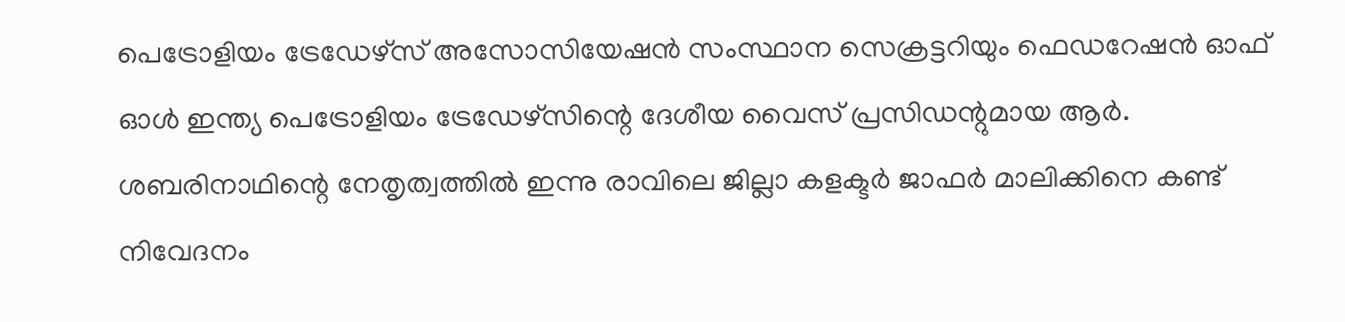പെട്രോളിയം ട്രേഡേഴ്സ് അസോസിയേഷന്‍ സംസ്ഥാന സെക്രട്ടറിയും ഫെഡറേഷന്‍ ഓഫ് ഓള്‍ ഇന്ത്യ പെട്രോളിയം ട്രേഡേഴ്സിന്റെ ദേശീയ വൈസ് പ്രസിഡന്റുമായ ആര്‍. ശബരിനാഥിന്റെ നേതൃത്വത്തില്‍ ഇന്നു രാവിലെ ജില്ലാ കളക്ടര്‍ ജാഫര്‍ മാലിക്കിനെ കണ്ട് നിവേദനം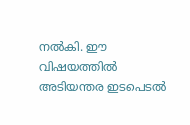നല്‍കി. ഈ വിഷയത്തില്‍ അടിയന്തര ഇടപെടല്‍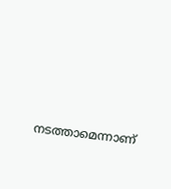നടത്താമെന്നാണ്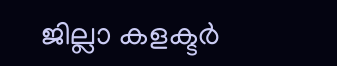ജില്ലാ കളക്ടര്‍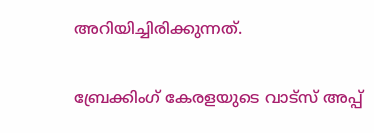അറിയിച്ചിരിക്കുന്നത്.

ബ്രേക്കിംഗ് കേരളയുടെ വാട്സ് അപ്പ്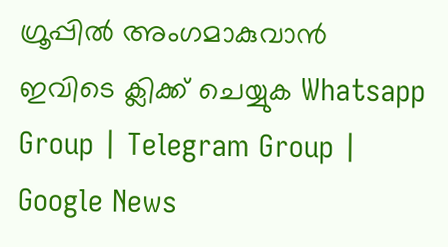ഗ്രൂപ്പിൽ അംഗമാകുവാൻ ഇവിടെ ക്ലിക്ക് ചെയ്യുക Whatsapp Group | Telegram Group | Google News